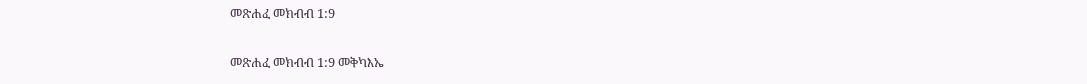መጽሐፈ መክብብ 1:9

መጽሐፈ መክብብ 1:9 መቅካእኤ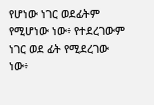የሆነው ነገር ወደፊትም የሚሆነው ነው፥ የተደረገውም ነገር ወደ ፊት የሚደረገው ነው፥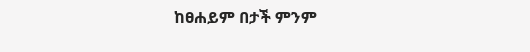ከፀሐይም በታች ምንም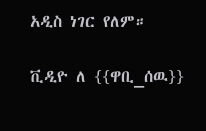አዲስ ነገር የለም።

ቪዲዮ ለ {{ዋቢ_ሰዉ}}